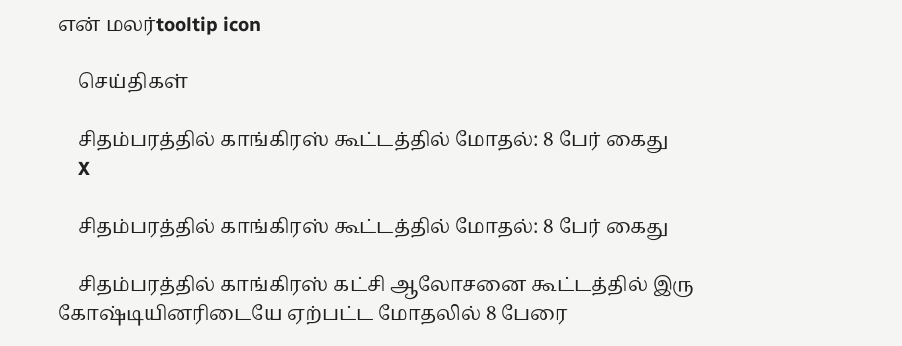என் மலர்tooltip icon

    செய்திகள்

    சிதம்பரத்தில் காங்கிரஸ் கூட்டத்தில் மோதல்: 8 பேர் கைது
    X

    சிதம்பரத்தில் காங்கிரஸ் கூட்டத்தில் மோதல்: 8 பேர் கைது

    சிதம்பரத்தில் காங்கிரஸ் கட்சி ஆலோசனை கூட்டத்தில் இரு கோஷ்டியினரிடையே ஏற்பட்ட மோதலில் 8 பேரை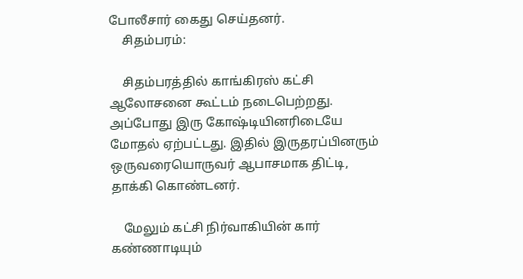போலீசார் கைது செய்தனர்.
    சிதம்பரம்:

    சிதம்பரத்தில் காங்கிரஸ் கட்சி ஆலோசனை கூட்டம் நடைபெற்றது. அப்போது இரு கோஷ்டியினரிடையே மோதல் ஏற்பட்டது. இதில் இருதரப்பினரும் ஒருவரையொருவர் ஆபாசமாக திட்டி, தாக்கி கொண்டனர்.

    மேலும் கட்சி நிர்வாகியின் கார் கண்ணாடியும்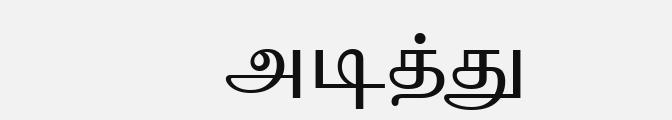அடித்து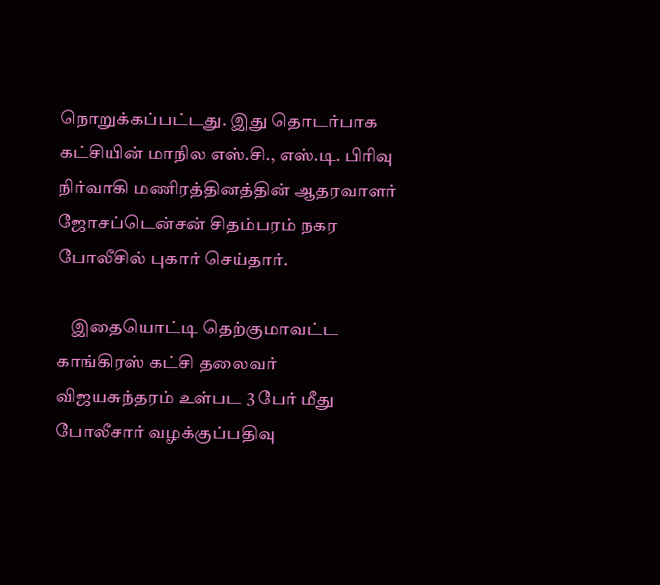நொறுக்கப்பட்டது. இது தொடர்பாக கட்சியின் மாநில எஸ்.சி., எஸ்.டி. பிரிவு நிர்வாகி மணிரத்தினத்தின் ஆதரவாளர் ஜோசப்டென்சன் சிதம்பரம் நகர போலீசில் புகார் செய்தார்.

    இதையொட்டி தெற்குமாவட்ட காங்கிரஸ் கட்சி தலைவர் விஜயசுந்தரம் உள்பட 3 பேர் மீது போலீசார் வழக்குப்பதிவு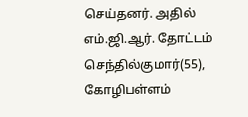செய்தனர். அதில் எம்.ஜி.ஆர். தோட்டம் செந்தில்குமார்(55), கோழிபள்ளம்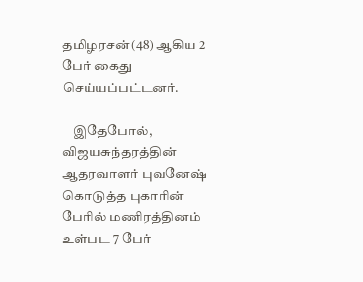தமிழரசன்(48) ஆகிய 2 பேர் கைது செய்யப்பட்டனர்.

    இதேபோல், விஜயசுந்தரத்தின் ஆதரவாளர் புவனேஷ் கொடுத்த புகாரின் பேரில் மணிரத்தினம் உள்பட 7 பேர்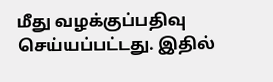மீது வழக்குப்பதிவு செய்யப்பட்டது. இதில்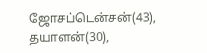ஜோசப்டென்சன்(43), தயாளன்(30),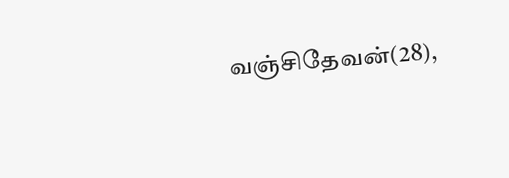வஞ்சிதேவன்(28),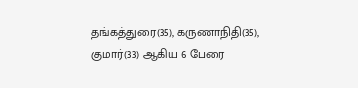தங்கத்துரை(35), கருணாநிதி(35), குமார்(33) ஆகிய 6 பேரை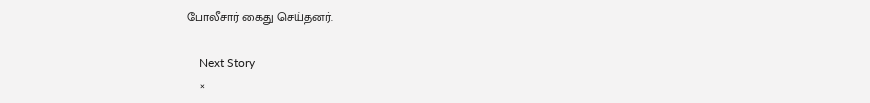போலீசார் கைது செய்தனர்.

    Next Story
    ×